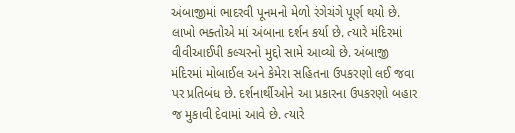અંબાજીમાં ભાદરવી પૂનમનો મેળો રંગેચંગે પૂર્ણ થયો છે. લાખો ભક્તોએ માં અંબાના દર્શન કર્યા છે. ત્યારે મંદિરમાં વીવીઆઈપી કલ્ચરનો મુદ્દો સામે આવ્યો છે. અંબાજી મંદિરમાં મોબાઈલ અને કેમેરા સહિતના ઉપકરણો લઈ જવા પર પ્રતિબંધ છે. દર્શનાર્થીઓને આ પ્રકારના ઉપકરણો બહાર જ મુકાવી દેવામાં આવે છે. ત્યારે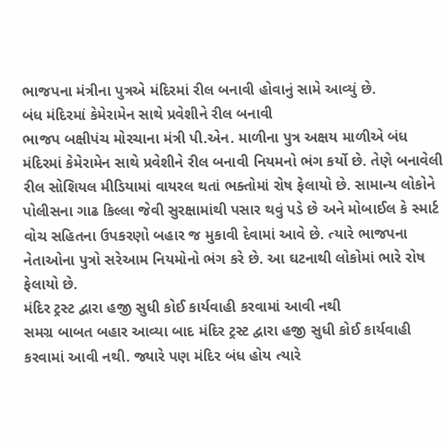ભાજપના મંત્રીના પુત્રએ મંદિરમાં રીલ બનાવી હોવાનું સામે આવ્યું છે.
બંધ મંદિરમાં કેમેરામેન સાથે પ્રવેશીને રીલ બનાવી
ભાજપ બક્ષીપંચ મોરચાના મંત્રી પી.એન. માળીના પુત્ર અક્ષય માળીએ બંધ મંદિરમાં કેમેરામેન સાથે પ્રવેશીને રીલ બનાવી નિયમનો ભંગ કર્યો છે. તેણે બનાવેલી રીલ સોશિયલ મીડિયામાં વાયરલ થતાં ભક્તોમાં રોષ ફેલાયો છે. સામાન્ય લોકોને પોલીસના ગાઢ કિલ્લા જેવી સુરક્ષામાંથી પસાર થવું પડે છે અને મોબાઈલ કે સ્માર્ટ વોચ સહિતના ઉપકરણો બહાર જ મુકાવી દેવામાં આવે છે. ત્યારે ભાજપના નેતાઓના પુત્રો સરેઆમ નિયમોનો ભંગ કરે છે. આ ઘટનાથી લોકોમાં ભારે રોષ ફેલાયો છે.
મંદિર ટ્રસ્ટ દ્વારા હજી સુધી કોઈ કાર્યવાહી કરવામાં આવી નથી
સમગ્ર બાબત બહાર આવ્યા બાદ મંદિર ટ્રસ્ટ દ્વારા હજી સુધી કોઈ કાર્યવાહી કરવામાં આવી નથી. જ્યારે પણ મંદિર બંધ હોય ત્યારે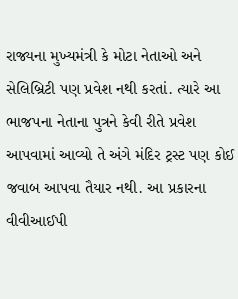રાજ્યના મુખ્યમંત્રી કે મોટા નેતાઓ અને સેલિબ્રિટી પણ પ્રવેશ નથી કરતાં. ત્યારે આ ભાજપના નેતાના પુત્રને કેવી રીતે પ્રવેશ આપવામાં આવ્યો તે અંગે મંદિર ટ્રસ્ટ પણ કોઈ જવાબ આપવા તૈયાર નથી. આ પ્રકારના વીવીઆઈપી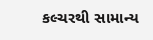કલ્ચરથી સામાન્ય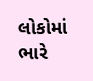લોકોમાં ભારે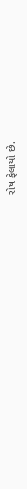રોષ ફેલાયો છે.